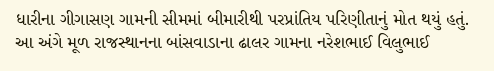ધારીના ગીગાસણ ગામની સીમમાં બીમારીથી પરપ્રાંતિય પરિણીતાનું મોત થયું હતું. આ અંગે મૂળ રાજસ્થાનના બાંસવાડાના ઢાલર ગામના નરેશભાઈ વિલુભાઈ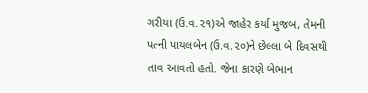ગરીયા (ઉ.વ.૨૧)એ જાહેર કર્યા મુજબ, તેમની પત્ની પાયલબેન (ઉ.વ.૨૦)ને છેલ્લા બે દિવસથી તાવ આવતો હતો. જેના કારણે બેભાન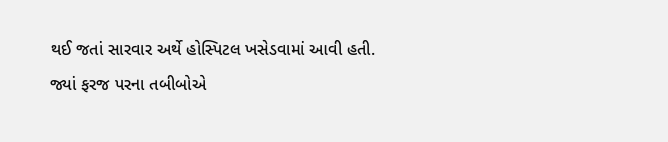થઈ જતાં સારવાર અર્થે હોસ્પિટલ ખસેડવામાં આવી હતી. જ્યાં ફરજ પરના તબીબોએ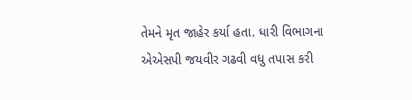તેમને મૃત જાહેર કર્યા હતા. ધારી વિભાગના એએસપી જયવીર ગઢવી વધુ તપાસ કરી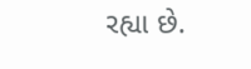રહ્યા છે.